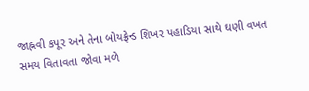જાહ્નવી કપૂર અને તેના બોયફ્રેન્ડ શિખર પહાડિયા સાથે ઘણી વખત સમય વિતાવતા જોવા મળે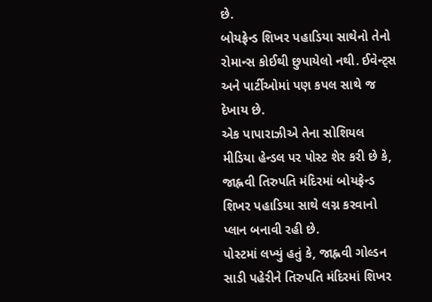છે.
બોયફ્રેન્ડ શિખર પહાડિયા સાથેનો તેનો રોમાન્સ કોઈથી છુપાયેલો નથી. ઈવેન્ટ્સ અને પાર્ટીઓમાં પણ કપલ સાથે જ દેખાય છે.
એક પાપારાઝીએ તેના સોશિયલ મીડિયા હેન્ડલ પર પોસ્ટ શેર કરી છે કે, જાહ્નવી તિરુપતિ મંદિરમાં બોયફ્રેન્ડ શિખર પહાડિયા સાથે લગ્ન કરવાનો પ્લાન બનાવી રહી છે.
પોસ્ટમાં લખ્યું હતું કે, જાહ્નવી ગોલ્ડન સાડી પહેરીને તિરુપતિ મંદિરમાં શિખર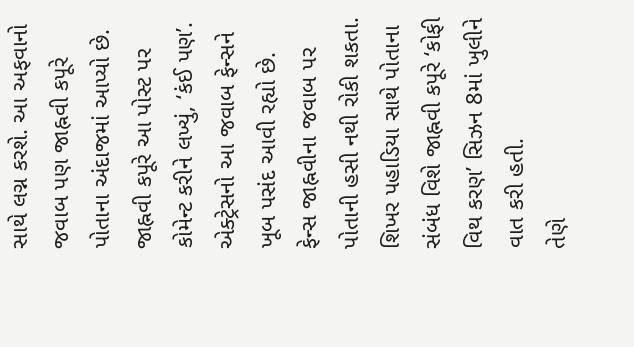સાથે લગ્ન કરશે. આ અફવાનો જવાબ પણ જાહ્નવી કપૂરે પોતાના અંદાજમાં આપ્યો છે.
જાહ્નવી કપૂરે આ પોસ્ટ પર કોમેન્ટ કરીને લખ્યું, ‘કંઈ પણ’. એક્ટ્રેસનો આ જવાબ ફેન્સને ખૂબ પસંદ આવી રહ્યો છે. ફેન્સ જાહ્નવીના જવાબ પર પોતાની હસી નથી રોકી શકતા.
શિખર પહાડિયા સાથે પોતાના સંબંધ વિશે જાહ્નવી કપૂરે ‘કોફી વિથ કરણ’ સિઝન 8માં ખુલીને વાત કરી હતી.
તેણે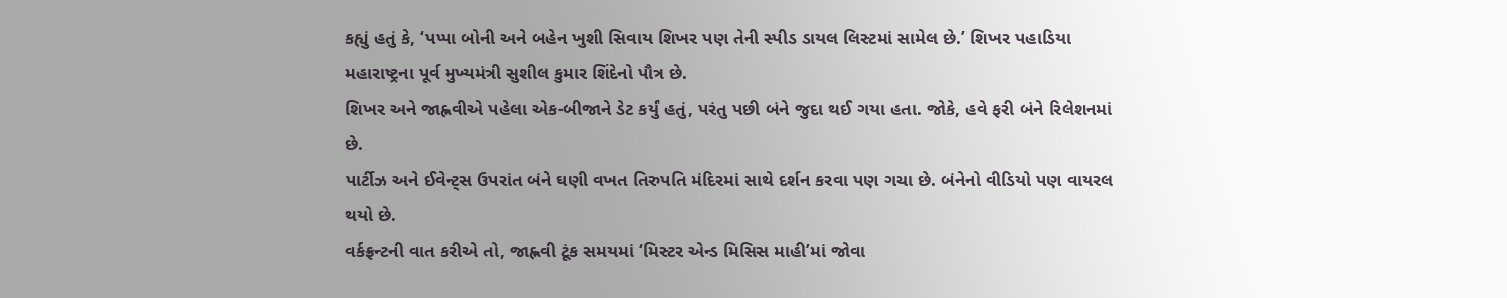કહ્યું હતું કે, ‘પપ્પા બોની અને બહેન ખુશી સિવાય શિખર પણ તેની સ્પીડ ડાયલ લિસ્ટમાં સામેલ છે.’ શિખર પહાડિયા મહારાષ્ટ્રના પૂર્વ મુખ્યમંત્રી સુશીલ કુમાર શિંદેનો પૌત્ર છે.
શિખર અને જાહ્નવીએ પહેલા એક-બીજાને ડેટ કર્યું હતું, પરંતુ પછી બંને જુદા થઈ ગયા હતા. જોકે, હવે ફરી બંને રિલેશનમાં છે.
પાર્ટીઝ અને ઈવેન્ટ્સ ઉપરાંત બંને ઘણી વખત તિરુપતિ મંદિરમાં સાથે દર્શન કરવા પણ ગચા છે. બંનેનો વીડિયો પણ વાયરલ થયો છે.
વર્કફ્રન્ટની વાત કરીએ તો, જાહ્નવી ટૂંક સમયમાં ‘મિસ્ટર એન્ડ મિસિસ માહી’માં જોવા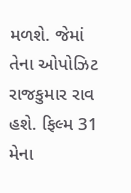મળશે. જેમાં તેના ઓપોઝિટ રાજકુમાર રાવ હશે. ફિલ્મ 31 મેના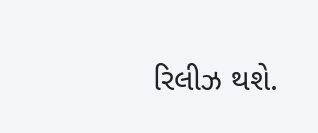રિલીઝ થશે.